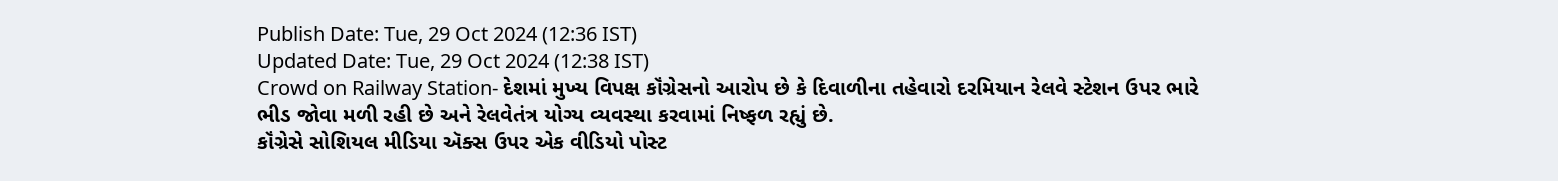Publish Date: Tue, 29 Oct 2024 (12:36 IST)
Updated Date: Tue, 29 Oct 2024 (12:38 IST)
Crowd on Railway Station- દેશમાં મુખ્ય વિપક્ષ કૉંગ્રેસનો આરોપ છે કે દિવાળીના તહેવારો દરમિયાન રેલવે સ્ટેશન ઉપર ભારે ભીડ જોવા મળી રહી છે અને રેલવેતંત્ર યોગ્ય વ્યવસ્થા કરવામાં નિષ્ફળ રહ્યું છે.
કૉંગ્રેસે સોશિયલ મીડિયા ઍક્સ ઉપર એક વીડિયો પોસ્ટ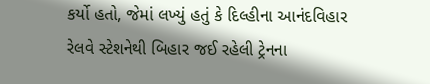કર્યો હતો, જેમાં લખ્યું હતું કે દિલ્હીના આનંદવિહાર રેલવે સ્ટેશનેથી બિહાર જઈ રહેલી ટ્રેનના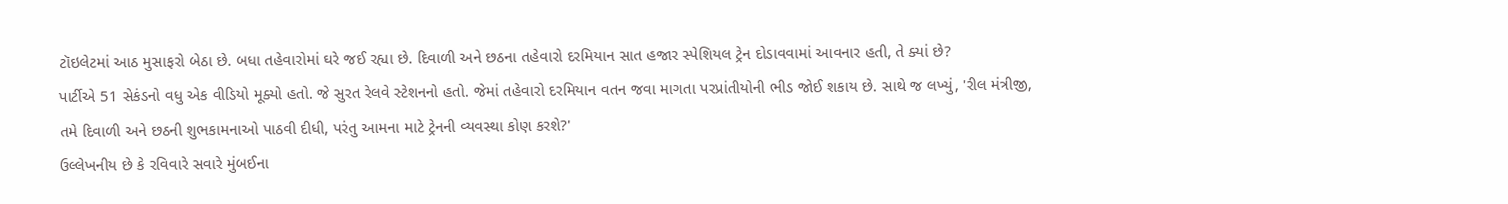ટૉઇલેટમાં આઠ મુસાફરો બેઠા છે. બધા તહેવારોમાં ઘરે જઈ રહ્યા છે. દિવાળી અને છઠના તહેવારો દરમિયાન સાત હજાર સ્પેશિયલ ટ્રેન દોડાવવામાં આવનાર હતી, તે ક્યાં છે?
પાર્ટીએ 51 સેકંડનો વધુ એક વીડિયો મૂક્યો હતો. જે સુરત રેલવે સ્ટેશનનો હતો. જેમાં તહેવારો દરમિયાન વતન જવા માગતા પરપ્રાંતીયોની ભીડ જોઈ શકાય છે. સાથે જ લખ્યું, 'રીલ મંત્રીજી, તમે દિવાળી અને છઠની શુભકામનાઓ પાઠવી દીધી, પરંતુ આમના માટે ટ્રેનની વ્યવસ્થા કોણ કરશે?'
ઉલ્લેખનીય છે કે રવિવારે સવારે મુંબઈના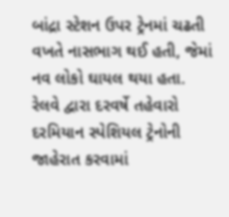બાંદ્રા સ્ટેશન ઉપર ટ્રેનમાં ચઢતી વખતે નાસભાગ થઈ હતી, જેમાં નવ લોકો ઘાયલ થયા હતા.
રેલવે દ્વારા દરવર્ષે તહેવારો દરમિયાન સ્પેશિયલ ટ્રેનોની જાહેરાત કરવામાં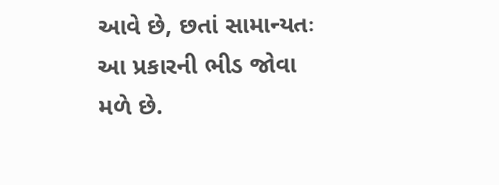આવે છે, છતાં સામાન્યતઃ આ પ્રકારની ભીડ જોવા મળે છે.